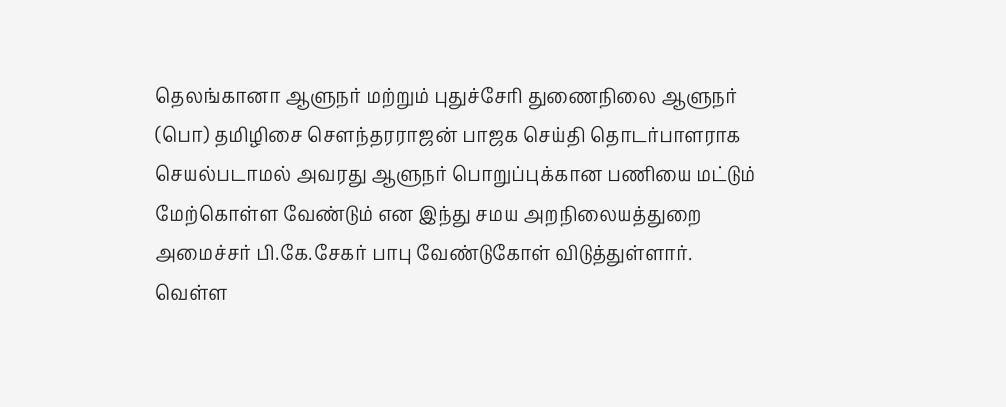தெலங்கானா ஆளுநர் மற்றும் புதுச்சேரி துணைநிலை ஆளுநர் (பொ) தமிழிசை சௌந்தரராஜன் பாஜக செய்தி தொடர்பாளராக செயல்படாமல் அவரது ஆளுநர் பொறுப்புக்கான பணியை மட்டும் மேற்கொள்ள வேண்டும் என இந்து சமய அறநிலையத்துறை அமைச்சர் பி.கே.சேகர் பாபு வேண்டுகோள் விடுத்துள்ளார்.
வெள்ள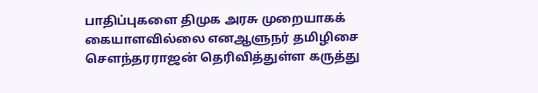பாதிப்புகளை திமுக அரசு முறையாகக் கையாளவில்லை எனஆளுநர் தமிழிசை சௌந்தரராஜன் தெரிவித்துள்ள கருத்து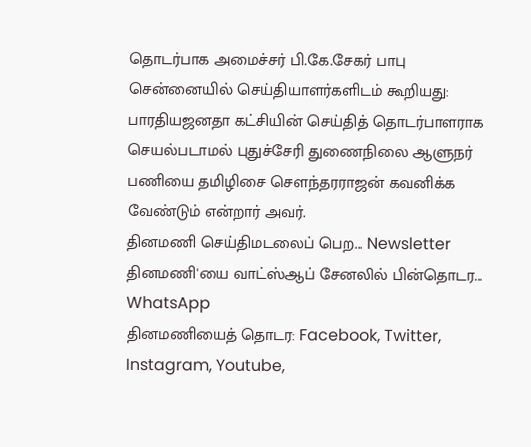தொடர்பாக அமைச்சர் பி.கே.சேகர் பாபு சென்னையில் செய்தியாளர்களிடம் கூறியது: பாரதியஜனதா கட்சியின் செய்தித் தொடர்பாளராக செயல்படாமல் புதுச்சேரி துணைநிலை ஆளுநர் பணியை தமிழிசை சௌந்தரராஜன் கவனிக்க வேண்டும் என்றார் அவர்.
தினமணி செய்திமடலைப் பெற... Newsletter
தினமணி'யை வாட்ஸ்ஆப் சேனலில் பின்தொடர... WhatsApp
தினமணியைத் தொடர: Facebook, Twitter, Instagram, Youtube,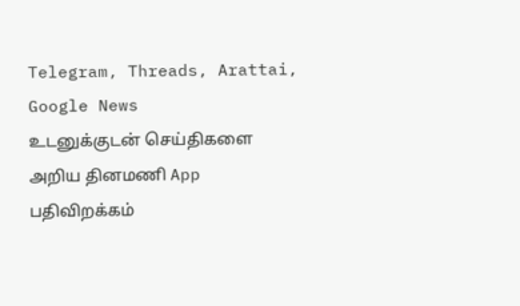Telegram, Threads, Arattai, Google News
உடனுக்குடன் செய்திகளை அறிய தினமணி App பதிவிறக்கம்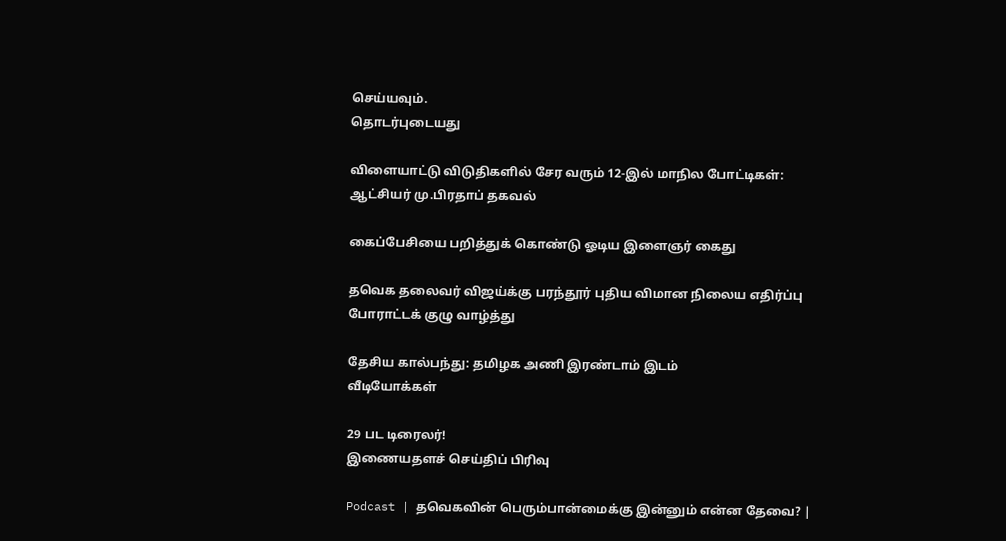செய்யவும்.
தொடர்புடையது

விளையாட்டு விடுதிகளில் சேர வரும் 12-இல் மாநில போட்டிகள்: ஆட்சியர் மு.பிரதாப் தகவல்

கைப்பேசியை பறித்துக் கொண்டு ஓடிய இளைஞர் கைது

தவெக தலைவர் விஜய்க்கு பரந்தூர் புதிய விமான நிலைய எதிர்ப்பு போராட்டக் குழு வாழ்த்து

தேசிய கால்பந்து: தமிழக அணி இரண்டாம் இடம்
வீடியோக்கள்

29 பட டிரைலர்!
இணையதளச் செய்திப் பிரிவு

Podcast | தவெகவின் பெரும்பான்மைக்கு இன்னும் என்ன தேவை? |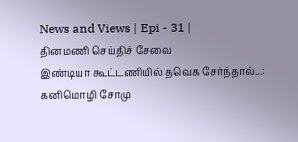News and Views | Epi - 31 |
தினமணி செய்திச் சேவை
இண்டியா கூட்டணியில் தவெக சேர்ந்தால்...: கனிமொழி சோமு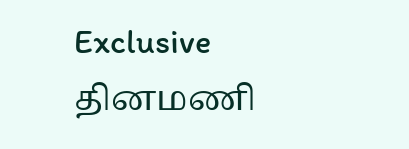Exclusive
தினமணி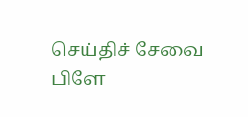செய்திச் சேவை
பிளே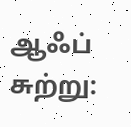ஆஃப் சுற்று: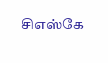சிஎஸ்கே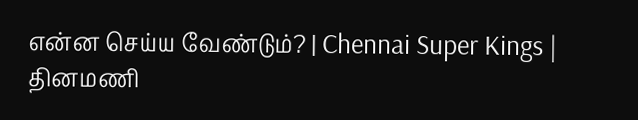என்ன செய்ய வேண்டும்? | Chennai Super Kings |
தினமணி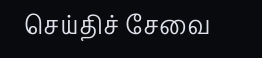செய்திச் சேவை